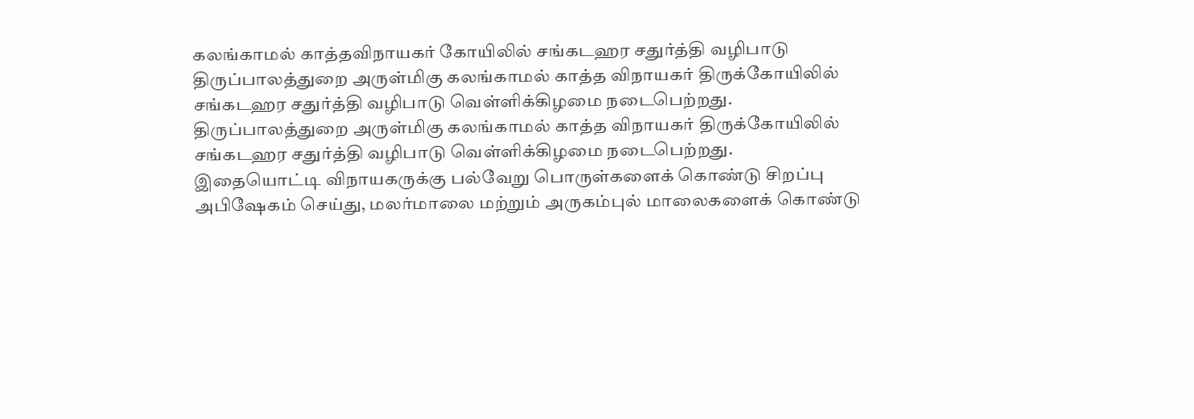கலங்காமல் காத்தவிநாயகர் கோயிலில் சங்கடஹர சதுர்த்தி வழிபாடு
திருப்பாலத்துறை அருள்மிகு கலங்காமல் காத்த விநாயகர் திருக்கோயிலில் சங்கடஹர சதுர்த்தி வழிபாடு வெள்ளிக்கிழமை நடைபெற்றது.
திருப்பாலத்துறை அருள்மிகு கலங்காமல் காத்த விநாயகர் திருக்கோயிலில் சங்கடஹர சதுர்த்தி வழிபாடு வெள்ளிக்கிழமை நடைபெற்றது.
இதையொட்டி விநாயகருக்கு பல்வேறு பொருள்களைக் கொண்டு சிறப்பு அபிஷேகம் செய்து, மலர்மாலை மற்றும் அருகம்புல் மாலைகளைக் கொண்டு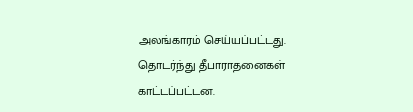அலங்காரம் செய்யப்பட்டது. தொடர்ந்து தீபாராதனைகள் காட்டப்பட்டன.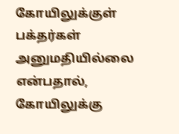கோயிலுக்குள் பக்தர்கள் அனுமதியில்லை என்பதால், கோயிலுக்கு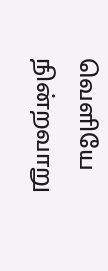வெளியே நின்றவாறு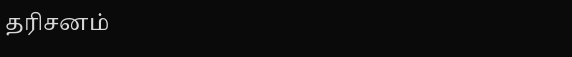தரிசனம்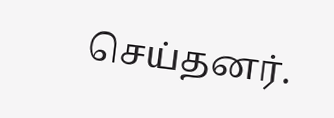செய்தனர்.